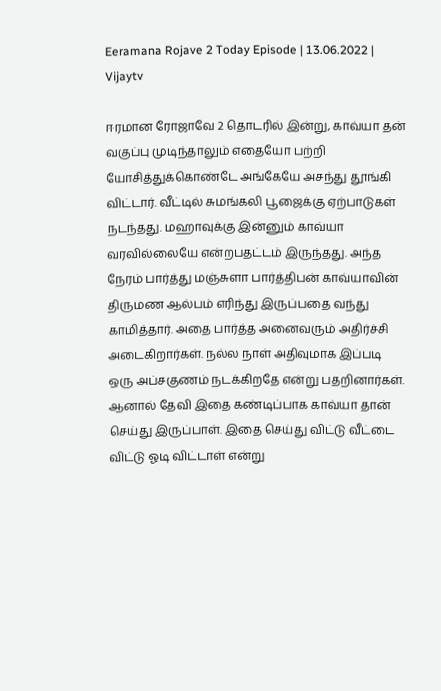Eeramana Rojave 2 Today Episode | 13.06.2022 | Vijaytv

ஈரமான ரோஜாவே 2 தொடரில் இன்று, காவ்யா தன் வகுப்பு முடிந்தாலும் எதையோ பற்றி யோசித்துக்கொண்டே அங்கேயே அசந்து தூங்கி விட்டார். வீட்டில் சுமங்கலி பூஜைக்கு ஏற்பாடுகள் நடந்தது. மஹாவுக்கு இன்னும் காவ்யா வரவில்லையே என்றபதட்டம் இருந்தது. அந்த நேரம் பார்த்து மஞ்சுளா பார்த்திபன் காவ்யாவின் திருமண ஆல்பம் எரிந்து இருப்பதை வந்து காமித்தார். அதை பார்த்த அனைவரும் அதிர்ச்சி அடைகிறார்கள். நல்ல நாள் அதிவுமாக இப்படி ஒரு அப்சகுணம் நடக்கிறதே என்று பதறினார்கள். ஆனால் தேவி இதை கண்டிப்பாக காவ்யா தான் செய்து இருப்பாள். இதை செய்து விட்டு வீட்டை விட்டு ஓடி விட்டாள் என்று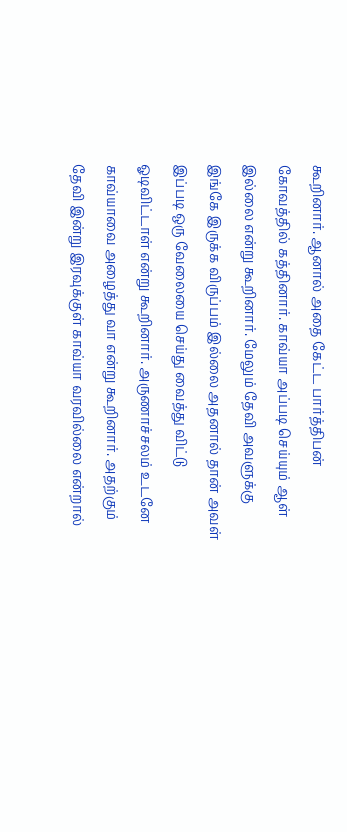கூறினார். ஆனால் அதை கேட்ட பார்த்திபன் கோவத்தில் கத்தினார். காவ்யா அப்படி செய்யும் ஆள் இல்லை என்று கூறினார். மேலும் தேவி அவளுக்கு இங்கே இருக்க விருப்பம் இல்லை அதனால் தான் அவள் இப்படி ஒரு வேலையை செய்து வைத்து விட்டு ஓடிவிட்டாள் என்று கூறினார். அருணாச்சலம் உடனே காவ்யாவை அழைத்து வா என்று கூறினார். அதற்கும் தேவி இன்று இரவுக்குள் காவ்யா வரவில்லை என்றால்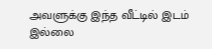அவளுக்கு இந்த வீட்டில் இடம் இல்லை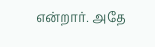என்றார். அதே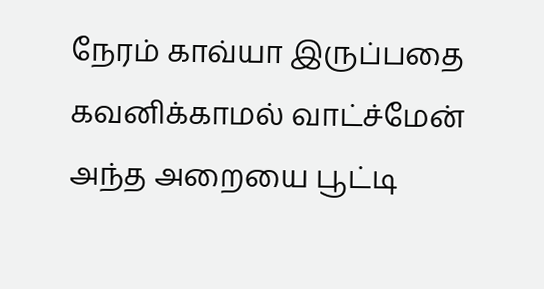நேரம் காவ்யா இருப்பதை கவனிக்காமல் வாட்ச்மேன் அந்த அறையை பூட்டி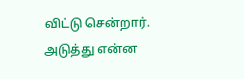விட்டு சென்றார். அடுத்து என்ன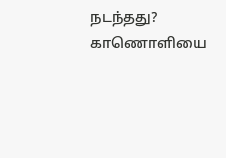நடந்தது? காணொளியை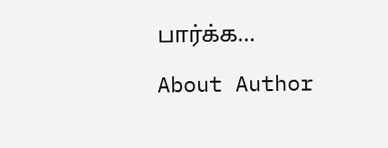பார்க்க…

About Author